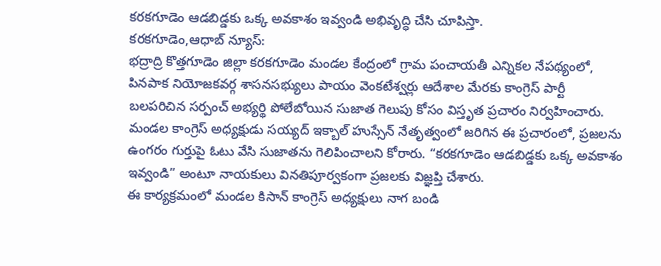కరకగూడెం ఆడబిడ్డకు ఒక్క అవకాశం ఇవ్వండి అభివృద్ధి చేసి చూపిస్తా.
కరకగూడెం,ఆధాబ్ న్యూస్:
భద్రాద్రి కొత్తగూడెం జిల్లా కరకగూడెం మండల కేంద్రంలో గ్రామ పంచాయతీ ఎన్నికల నేపథ్యంలో, పినపాక నియోజకవర్గ శాసనసభ్యులు పాయం వెంకటేశ్వర్లు ఆదేశాల మేరకు కాంగ్రెస్ పార్టీ బలపరిచిన సర్పంచ్ అభ్యర్థి పోలేబోయిన సుజాత గెలుపు కోసం విస్తృత ప్రచారం నిర్వహించారు.
మండల కాంగ్రెస్ అధ్యక్షుడు సయ్యద్ ఇక్బాల్ హుస్సేన్ నేతృత్వంలో జరిగిన ఈ ప్రచారంలో, ప్రజలను ఉంగరం గుర్తుపై ఓటు వేసి సుజాతను గెలిపించాలని కోరారు. “కరకగూడెం ఆడబిడ్డకు ఒక్క అవకాశం ఇవ్వండి” అంటూ నాయకులు వినతిపూర్వకంగా ప్రజలకు విజ్ఞప్తి చేశారు.
ఈ కార్యక్రమంలో మండల కిసాన్ కాంగ్రెస్ అధ్యక్షులు నాగ బండి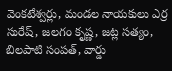వెంకటేశ్వర్లు, మండల నాయకులు ఎర్ర సురేష్, జలగం కృష్ణ, జట్ల సత్యం, బిలపాటి సంపత్, వార్డు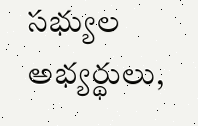సభ్యుల అభ్యర్థులు,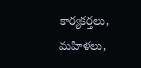కార్యకర్తలు, మహిళలు,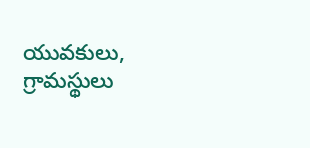యువకులు, గ్రామస్థులు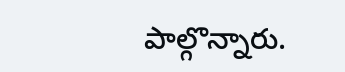పాల్గొన్నారు.